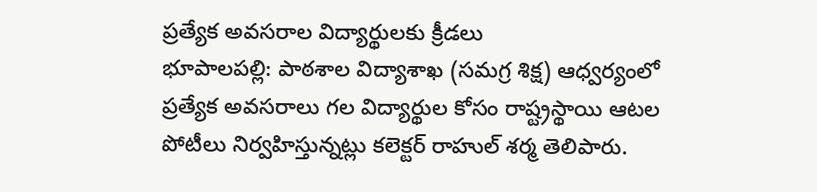ప్రత్యేక అవసరాల విద్యార్థులకు క్రీడలు
భూపాలపల్లి: పాఠశాల విద్యాశాఖ (సమగ్ర శిక్ష) ఆధ్వర్యంలో ప్రత్యేక అవసరాలు గల విద్యార్థుల కోసం రాష్ట్రస్థాయి ఆటల పోటీలు నిర్వహిస్తున్నట్లు కలెక్టర్ రాహుల్ శర్మ తెలిపారు.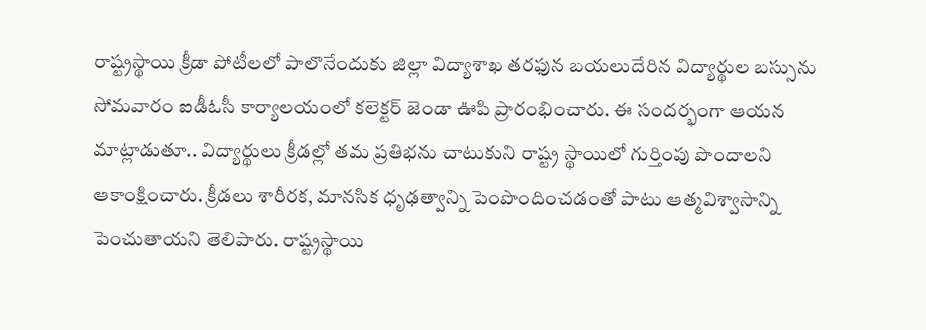రాష్ట్రస్థాయి క్రీడా పోటీలలో పాలొనేందుకు జిల్లా విద్యాశాఖ తరఫున బయలుదేరిన విద్యార్థుల బస్సును సోమవారం ఐడీఓసీ కార్యాలయంలో కలెక్టర్ జెండా ఊపి ప్రారంభించారు. ఈ సందర్భంగా ఆయన మాట్లాడుతూ.. విద్యార్థులు క్రీడల్లో తమ ప్రతిభను చాటుకుని రాష్ట్ర స్థాయిలో గుర్తింపు పొందాలని ఆకాంక్షించారు. క్రీడలు శారీరక, మానసిక ధృఢత్వాన్ని పెంపొందించడంతో పాటు ఆత్మవిశ్వాసాన్ని పెంచుతాయని తెలిపారు. రాష్ట్రస్థాయి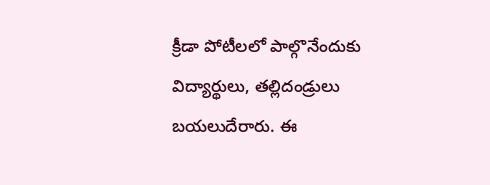క్రీడా పోటీలలో పాల్గొనేందుకు విద్యార్థులు, తల్లిదండ్రులు బయలుదేరారు. ఈ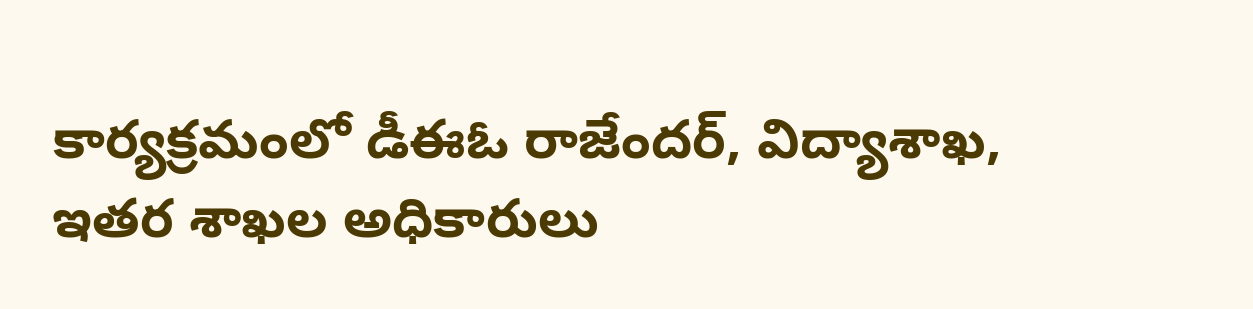కార్యక్రమంలో డీఈఓ రాజేందర్, విద్యాశాఖ, ఇతర శాఖల అధికారులు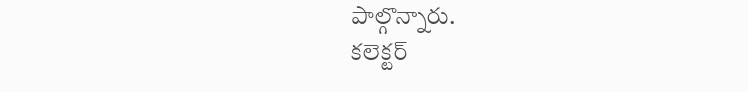పాల్గొన్నారు.
కలెక్టర్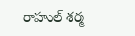రాహుల్ శర్మ